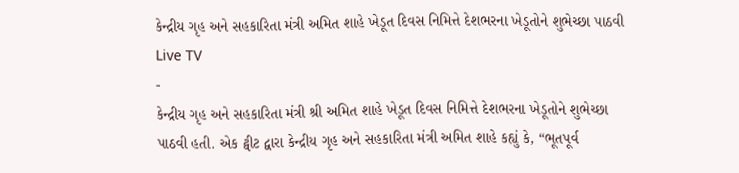કેન્દ્રીય ગૃહ અને સહકારિતા મંત્રી અમિત શાહે ખેડૂત દિવસ નિમિત્તે દેશભરના ખેડૂતોને શુભેચ્છા પાઠવી
Live TV
-
કેન્દ્રીય ગૃહ અને સહકારિતા મંત્રી શ્રી અમિત શાહે ખેડૂત દિવસ નિમિત્તે દેશભરના ખેડૂતોને શુભેચ્છા પાઠવી હતી. એક ટ્વીટ દ્વારા કેન્દ્રીય ગૃહ અને સહકારિતા મંત્રી અમિત શાહે કહ્યું કે, “ભૂતપૂર્વ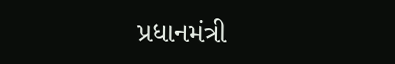પ્રધાનમંત્રી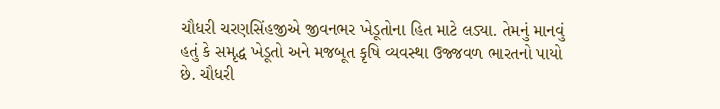ચૌધરી ચરણસિંહજીએ જીવનભર ખેડૂતોના હિત માટે લડ્યા. તેમનું માનવું હતું કે સમૃદ્ધ ખેડૂતો અને મજબૂત કૃષિ વ્યવસ્થા ઉજ્જવળ ભારતનો પાયો છે. ચૌધરી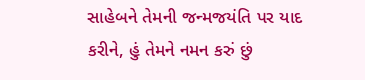સાહેબને તેમની જન્મજયંતિ પર યાદ કરીને, હું તેમને નમન કરું છું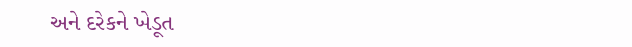અને દરેકને ખેડૂત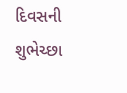દિવસની શુભેચ્છા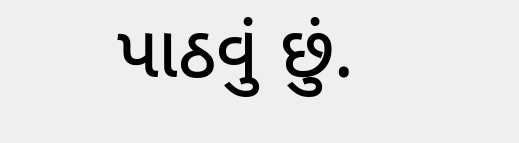પાઠવું છું.